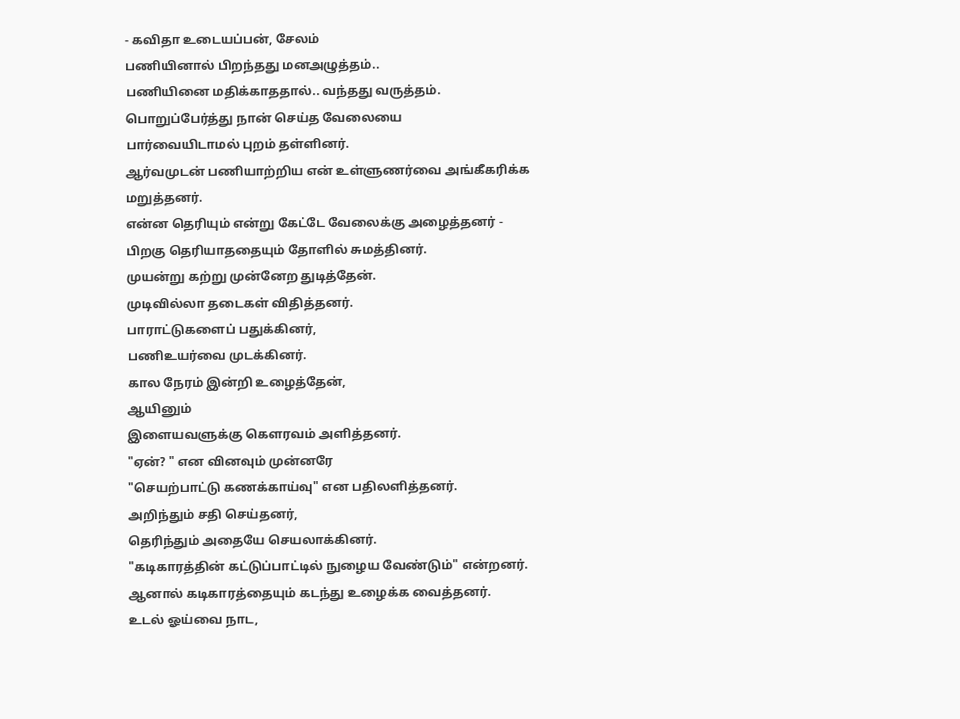- கவிதா உடையப்பன், சேலம்
பணியினால் பிறந்தது மனஅழுத்தம்..
பணியினை மதிக்காததால்.. வந்தது வருத்தம்.
பொறுப்பேர்த்து நான் செய்த வேலையை
பார்வையிடாமல் புறம் தள்ளினர்.
ஆர்வமுடன் பணியாற்றிய என் உள்ளுணர்வை அங்கீகரிக்க மறுத்தனர்.
என்ன தெரியும் என்று கேட்டே வேலைக்கு அழைத்தனர் -
பிறகு தெரியாததையும் தோளில் சுமத்தினர்.
முயன்று கற்று முன்னேற துடித்தேன்.
முடிவில்லா தடைகள் விதித்தனர்.
பாராட்டுகளைப் பதுக்கினர்,
பணிஉயர்வை முடக்கினர்.
கால நேரம் இன்றி உழைத்தேன்,
ஆயினும்
இளையவளுக்கு கௌரவம் அளித்தனர்.
"ஏன்? " என வினவும் முன்னரே
"செயற்பாட்டு கணக்காய்வு" என பதிலளித்தனர்.
அறிந்தும் சதி செய்தனர்,
தெரிந்தும் அதையே செயலாக்கினர்.
"கடிகாரத்தின் கட்டுப்பாட்டில் நுழைய வேண்டும்" என்றனர்.
ஆனால் கடிகாரத்தையும் கடந்து உழைக்க வைத்தனர்.
உடல் ஓய்வை நாட,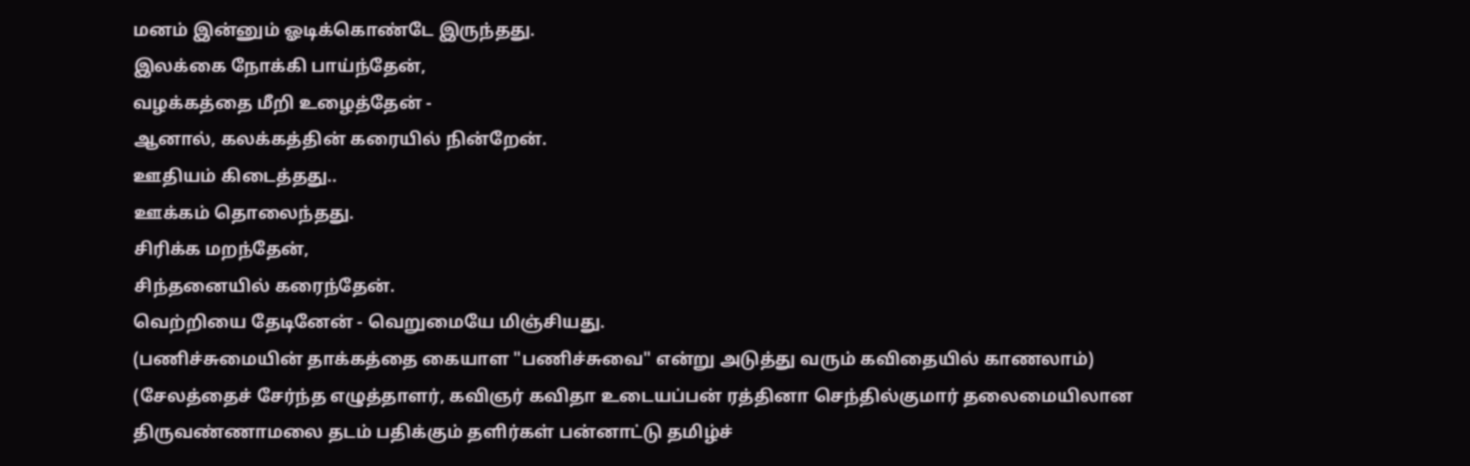மனம் இன்னும் ஓடிக்கொண்டே இருந்தது.
இலக்கை நோக்கி பாய்ந்தேன்,
வழக்கத்தை மீறி உழைத்தேன் -
ஆனால், கலக்கத்தின் கரையில் நின்றேன்.
ஊதியம் கிடைத்தது..
ஊக்கம் தொலைந்தது.
சிரிக்க மறந்தேன்,
சிந்தனையில் கரைந்தேன்.
வெற்றியை தேடினேன் - வெறுமையே மிஞ்சியது.
(பணிச்சுமையின் தாக்கத்தை கையாள "பணிச்சுவை" என்று அடுத்து வரும் கவிதையில் காணலாம்)
(சேலத்தைச் சேர்ந்த எழுத்தாளர், கவிஞர் கவிதா உடையப்பன் ரத்தினா செந்தில்குமார் தலைமையிலான திருவண்ணாமலை தடம் பதிக்கும் தளிர்கள் பன்னாட்டு தமிழ்ச்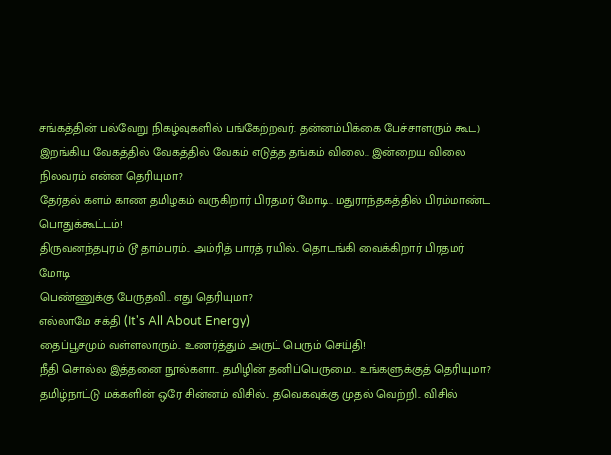சங்கத்தின் பல்வேறு நிகழ்வுகளில் பங்கேற்றவர். தன்னம்பிக்கை பேச்சாளரும் கூட)
இறங்கிய வேகத்தில் வேகத்தில் வேகம் எடுத்த தங்கம் விலை.. இன்றைய விலை நிலவரம் என்ன தெரியுமா?
தேர்தல் களம் காண தமிழகம் வருகிறார் பிரதமர் மோடி.. மதுராந்தகத்தில் பிரம்மாண்ட பொதுக்கூட்டம்!
திருவனந்தபுரம் டூ தாம்பரம்.. அம்ரித் பாரத் ரயில்.. தொடங்கி வைக்கிறார் பிரதமர் மோடி
பெண்ணுக்கு பேருதவி.. எது தெரியுமா?
எல்லாமே சக்தி (It's All About Energy)
தைப்பூசமும் வள்ளலாரும்.. உணர்த்தும் அருட் பெரும் செய்தி!
நீதி சொல்ல இத்தனை நூல்களா.. தமிழின் தனிப்பெருமை.. உங்களுக்குத் தெரியுமா?
தமிழ்நாட்டு மக்களின் ஒரே சின்னம் விசில்.. தவெகவுக்கு முதல் வெற்றி.. விசில்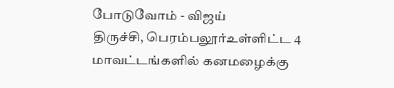போடுவோம் - விஜய்
திருச்சி, பெரம்பலூர்உள்ளிட்ட 4 மாவட்டங்களில் கனமழைக்கு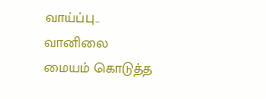வாய்ப்பு.. வானிலை மையம் கொடுத்த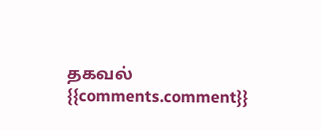தகவல்
{{comments.comment}}